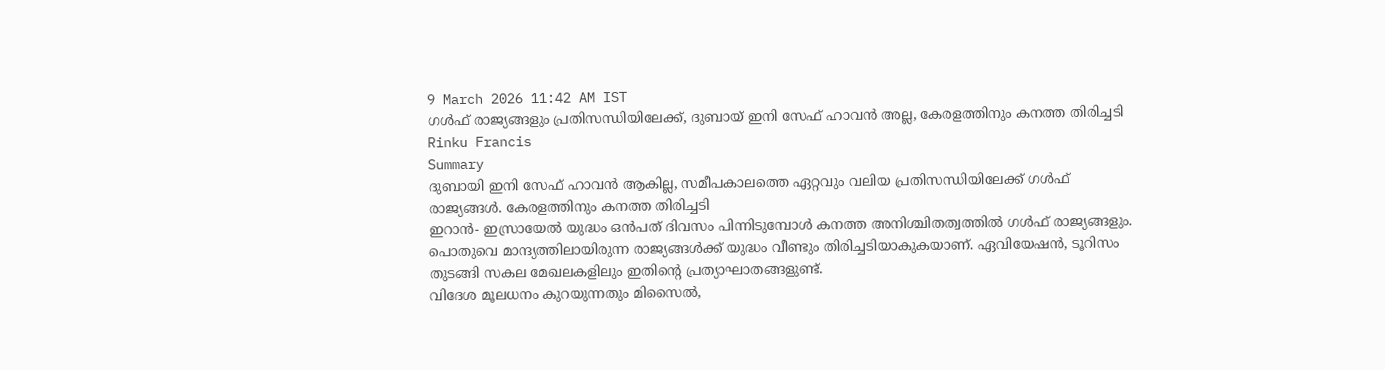9 March 2026 11:42 AM IST
ഗൾഫ് രാജ്യങ്ങളും പ്രതിസന്ധിയിലേക്ക്, ദുബായ് ഇനി സേഫ് ഹാവൻ അല്ല, കേരളത്തിനും കനത്ത തിരിച്ചടി
Rinku Francis
Summary
ദുബായി ഇനി സേഫ് ഹാവൻ ആകില്ല, സമീപകാലത്തെ ഏറ്റവും വലിയ പ്രതിസന്ധിയിലേക്ക് ഗൾഫ് രാജ്യങ്ങൾ. കേരളത്തിനും കനത്ത തിരിച്ചടി
ഇറാൻ- ഇസ്രായേൽ യുദ്ധം ഒൻപത് ദിവസം പിന്നിടുമ്പോൾ കനത്ത അനിശ്ചിതത്വത്തിൽ ഗൾഫ് രാജ്യങ്ങളും. പൊതുവെ മാന്ദ്യത്തിലായിരുന്ന രാജ്യങ്ങൾക്ക് യുദ്ധം വീണ്ടും തിരിച്ചടിയാകുകയാണ്. ഏവിയേഷൻ, ടൂറിസം തുടങ്ങി സകല മേഖലകളിലും ഇതിൻ്റെ പ്രത്യാഘാതങ്ങളുണ്ട്.
വിദേശ മൂലധനം കുറയുന്നതും മിസൈൽ,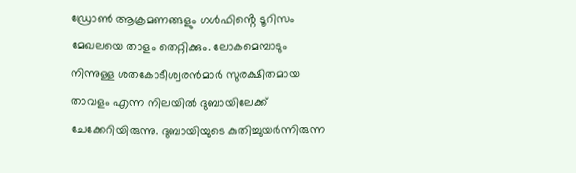ഡ്രോൺ ആക്രമണങ്ങളും ഗൾഫിൻ്റെ ടൂറിസം മേഖലയെ താളം തെറ്റിക്കും. ലോകമെമ്പാടും നിന്നുള്ള ശതകോടീശ്വരൻമാർ സുരക്ഷിതമായ താവളം എന്ന നിലയിൽ ദുബായിലേക്ക് ചേക്കേറിയിരുന്നു. ദുബായിയുടെ കുതിച്ചുയർന്നിരുന്ന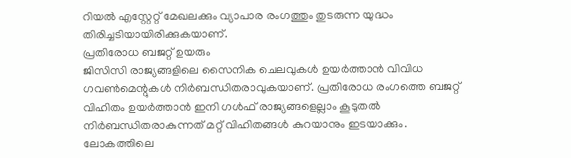റിയൽ എസ്റ്റേറ്റ് മേഖലക്കും വ്യാപാര രംഗത്തും തുടരുന്ന യുദ്ധം തിരിച്ചടിയായിരിക്കുകയാണ്.
പ്രതിരോധ ബജറ്റ് ഉയരും
ജിസിസി രാജ്യങ്ങളിലെ സൈനിക ചെലവുകൾ ഉയർത്താൻ വിവിധ ഗവൺമെന്റുകൾ നിർബന്ധിതരാവുകയാണ്. പ്രതിരോധ രംഗത്തെ ബജറ്റ് വിഹിതം ഉയർത്താൻ ഇനി ഗൾഫ് രാജ്യങ്ങളെല്ലാം കൂടുതൽ നിർബന്ധിതരാകുന്നത് മറ്റ് വിഹിതങ്ങൾ കുറയാനും ഇടയാക്കും. ലോകത്തിലെ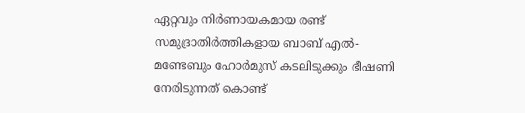ഏറ്റവും നിർണായകമായ രണ്ട് സമുദ്രാതിർത്തികളായ ബാബ് എൽ-മണ്ടേബും ഹോർമുസ് കടലിടുക്കും ഭീഷണി നേരിടുന്നത് കൊണ്ട്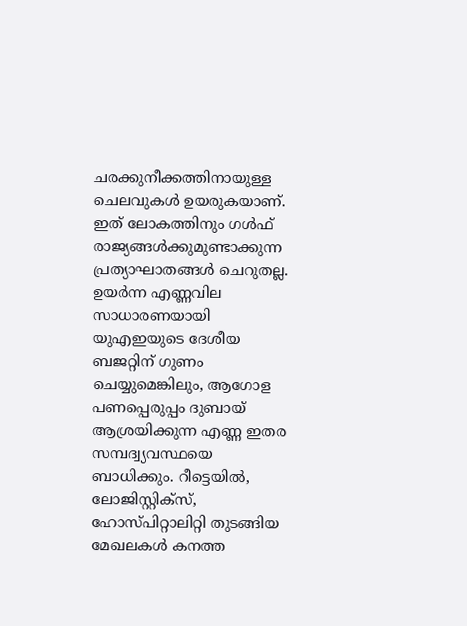ചരക്കുനീക്കത്തിനായുള്ള ചെലവുകൾ ഉയരുകയാണ്.
ഇത് ലോകത്തിനും ഗൾഫ് രാജ്യങ്ങൾക്കുമുണ്ടാക്കുന്ന പ്രത്യാഘാതങ്ങൾ ചെറുതല്ല. ഉയർന്ന എണ്ണവില സാധാരണയായി യുഎഇയുടെ ദേശീയ ബജറ്റിന് ഗുണം ചെയ്യുമെങ്കിലും, ആഗോള പണപ്പെരുപ്പം ദുബായ് ആശ്രയിക്കുന്ന എണ്ണ ഇതര സമ്പദ്വ്യവസ്ഥയെ ബാധിക്കും. റീട്ടെയിൽ, ലോജിസ്റ്റിക്സ്, ഹോസ്പിറ്റാലിറ്റി തുടങ്ങിയ മേഖലകൾ കനത്ത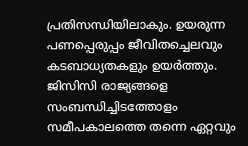പ്രതിസന്ധിയിലാകും. ഉയരുന്ന പണപ്പെരുപ്പം ജീവിതച്ചെലവും കടബാധ്യതകളും ഉയർത്തും.
ജിസിസി രാജ്യങ്ങളെ സംബന്ധിച്ചിടത്തോളം സമീപകാലത്തെ തന്നെ ഏറ്റവും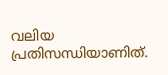വലിയ പ്രതിസന്ധിയാണിത്.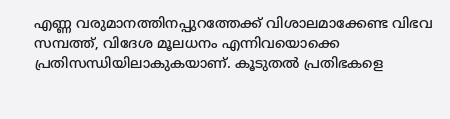എണ്ണ വരുമാനത്തിനപ്പുറത്തേക്ക് വിശാലമാക്കേണ്ട വിഭവ സമ്പത്ത്, വിദേശ മൂലധനം എന്നിവയൊക്കെ പ്രതിസന്ധിയിലാകുകയാണ്. കൂടുതൽ പ്രതിഭകളെ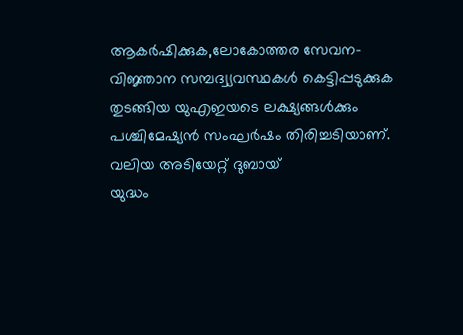ആകർഷിക്കുക,ലോകോത്തര സേവന-വിജ്ഞാന സമ്പദ്വ്യവസ്ഥകൾ കെട്ടിപ്പടുക്കുക തുടങ്ങിയ യുഎഇയടെ ലക്ഷ്യങ്ങൾക്കും പശ്ചിമേഷ്യൻ സംഘർഷം തിരിച്ചടിയാണ്.
വലിയ അടിയേറ്റ് ദുബായ്
യുദ്ധം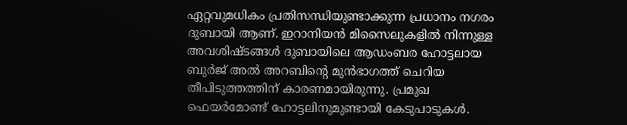ഏറ്റവുമധികം പ്രതിസന്ധിയുണ്ടാക്കുന്ന പ്രധാനം നഗരം ദുബായി ആണ്. ഇറാനിയൻ മിസൈലുകളിൽ നിന്നുള്ള അവശിഷ്ടങ്ങൾ ദുബായിലെ ആഡംബര ഹോട്ടലായ ബുർജ് അൽ അറബിന്റെ മുൻഭാഗത്ത് ചെറിയ തീപിടുത്തത്തിന് കാരണമായിരുന്നു. പ്രമുഖ ഫെയർമോണ്ട് ഹോട്ടലിനുമുണ്ടായി കേടുപാടുകൾ.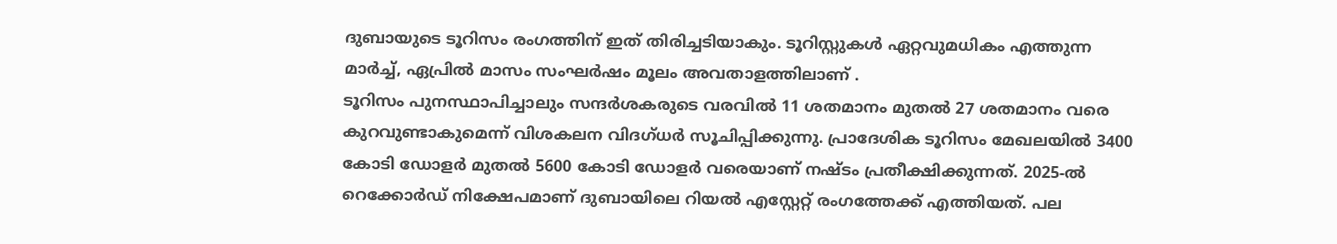ദുബായുടെ ടൂറിസം രംഗത്തിന് ഇത് തിരിച്ചടിയാകും. ടൂറിസ്റ്റുകൾ ഏറ്റവുമധികം എത്തുന്ന മാർച്ച്, ഏപ്രിൽ മാസം സംഘർഷം മൂലം അവതാളത്തിലാണ് .
ടൂറിസം പുനസ്ഥാപിച്ചാലും സന്ദർശകരുടെ വരവിൽ 11 ശതമാനം മുതൽ 27 ശതമാനം വരെ കുറവുണ്ടാകുമെന്ന് വിശകലന വിദഗ്ധർ സൂചിപ്പിക്കുന്നു. പ്രാദേശിക ടൂറിസം മേഖലയിൽ 3400 കോടി ഡോളർ മുതൽ 5600 കോടി ഡോളർ വരെയാണ് നഷ്ടം പ്രതീക്ഷിക്കുന്നത്. 2025-ൽ റെക്കോർഡ് നിക്ഷേപമാണ് ദുബായിലെ റിയൽ എസ്റ്റേറ്റ് രംഗത്തേക്ക് എത്തിയത്. പല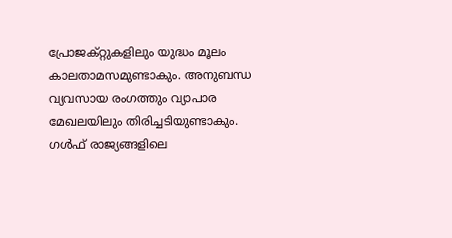പ്രോജക്റ്റുകളിലും യുദ്ധം മൂലം കാലതാമസമുണ്ടാകും. അനുബന്ധ വ്യവസായ രംഗത്തും വ്യാപാര മേഖലയിലും തിരിച്ചടിയുണ്ടാകും.
ഗൾഫ് രാജ്യങ്ങളിലെ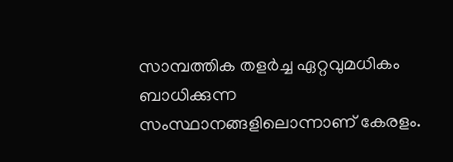സാമ്പത്തിക തളർച്ച ഏറ്റവുമധികം ബാധിക്കുന്ന സംസ്ഥാനങ്ങളിലൊന്നാണ് കേരളം.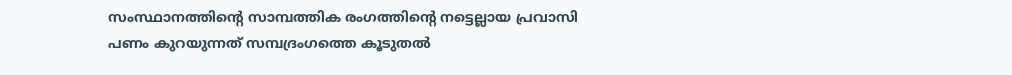സംസ്ഥാനത്തിൻ്റെ സാമ്പത്തിക രംഗത്തിൻ്റെ നട്ടെല്ലായ പ്രവാസി പണം കുറയുന്നത് സമ്പദ്രംഗത്തെ കൂടുതൽ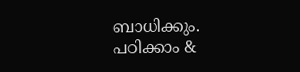ബാധിക്കും.
പഠിക്കാം &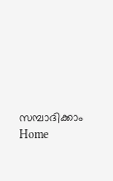സമ്പാദിക്കാം
Home